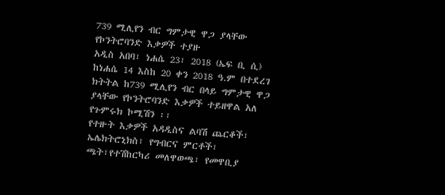739 ሚሊየን ብር ግምታዊ ዋጋ ያላቸው የኮንትሮባንድ እቃዎች ተያዙ
አዲስ አበባ፣ ነሐሴ 23፣ 2018 (ኤፍ ቢ ሲ) ከነሐሴ 14 እስከ 20 ቀን 2018 ዓ.ም በተደረገ ክትትል ከ739 ሚሊየን ብር በላይ ግምታዊ ዋጋ ያላቸው የኮንትሮባንድ እቃዎች ተይዘዋል አለ የጉምሩክ ኮሚሽን ፡፡
የተዙት እቃዎች አዳዲስና ልባሽ ጨርቆች፣ ኤሌክትሮኒክስ፣ የግብርና ምርቶች፣ ጫት፣የተሽከርካሪ መለዋወጫ፣ የመዋቢያ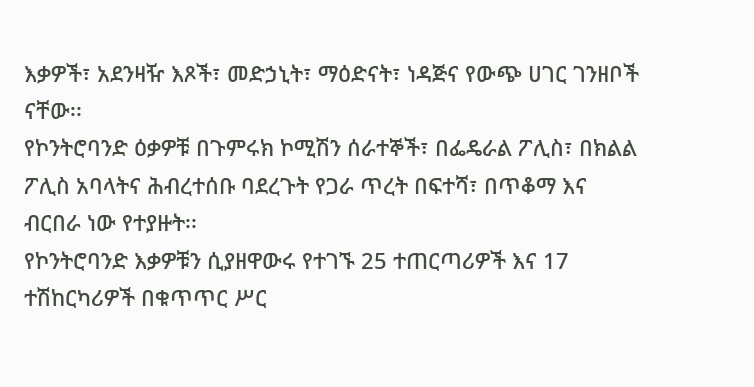እቃዎች፣ አደንዛዥ እጾች፣ መድኃኒት፣ ማዕድናት፣ ነዳጅና የውጭ ሀገር ገንዘቦች ናቸው፡፡
የኮንትሮባንድ ዕቃዎቹ በጉምሩክ ኮሚሽን ሰራተኞች፣ በፌዴራል ፖሊስ፣ በክልል ፖሊስ አባላትና ሕብረተሰቡ ባደረጉት የጋራ ጥረት በፍተሻ፣ በጥቆማ እና ብርበራ ነው የተያዙት፡፡
የኮንትሮባንድ እቃዎቹን ሲያዘዋውሩ የተገኙ 25 ተጠርጣሪዎች እና 17 ተሽከርካሪዎች በቁጥጥር ሥር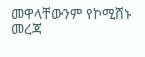መዋላቸውንም የኮሚሸኑ መረጃ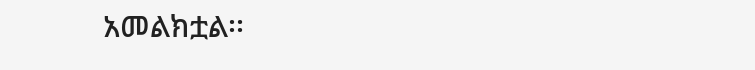አመልክቷል፡፡